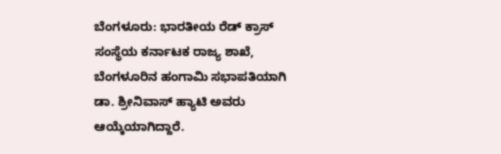ಬೆಂಗಳೂರು: ಭಾರತೀಯ ರೆಡ್ ಕ್ರಾಸ್ ಸಂಸ್ಥೆಯ ಕರ್ನಾಟಕ ರಾಜ್ಯ ಶಾಖೆ, ಬೆಂಗಳೂರಿನ ಹಂಗಾಮಿ ಸಭಾಪತಿಯಾಗಿ ಡಾ. ಶ್ರೀನಿವಾಸ್ ಹ್ಯಾಟಿ ಅವರು ಆಯ್ಕೆಯಾಗಿದ್ದಾರೆ.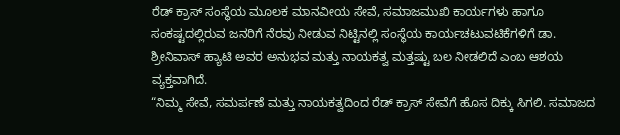ರೆಡ್ ಕ್ರಾಸ್ ಸಂಸ್ಥೆಯ ಮೂಲಕ ಮಾನವೀಯ ಸೇವೆ, ಸಮಾಜಮುಖಿ ಕಾರ್ಯಗಳು ಹಾಗೂ ಸಂಕಷ್ಟದಲ್ಲಿರುವ ಜನರಿಗೆ ನೆರವು ನೀಡುವ ನಿಟ್ಟಿನಲ್ಲಿ ಸಂಸ್ಥೆಯ ಕಾರ್ಯಚಟುವಟಿಕೆಗಳಿಗೆ ಡಾ. ಶ್ರೀನಿವಾಸ್ ಹ್ಯಾಟಿ ಅವರ ಅನುಭವ ಮತ್ತು ನಾಯಕತ್ವ ಮತ್ತಷ್ಟು ಬಲ ನೀಡಲಿದೆ ಎಂಬ ಆಶಯ ವ್ಯಕ್ತವಾಗಿದೆ.
“ನಿಮ್ಮ ಸೇವೆ, ಸಮರ್ಪಣೆ ಮತ್ತು ನಾಯಕತ್ವದಿಂದ ರೆಡ್ ಕ್ರಾಸ್ ಸೇವೆಗೆ ಹೊಸ ದಿಕ್ಕು ಸಿಗಲಿ. ಸಮಾಜದ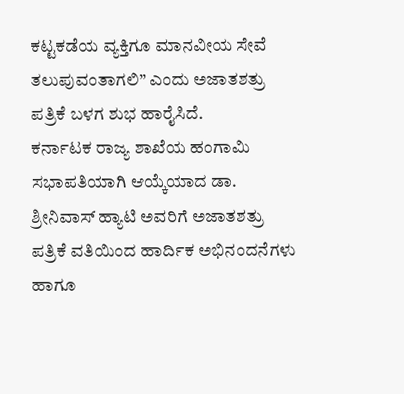ಕಟ್ಟಕಡೆಯ ವ್ಯಕ್ತಿಗೂ ಮಾನವೀಯ ಸೇವೆ ತಲುಪುವಂತಾಗಲಿ” ಎಂದು ಅಜಾತಶತ್ರು ಪತ್ರಿಕೆ ಬಳಗ ಶುಭ ಹಾರೈಸಿದೆ.
ಕರ್ನಾಟಕ ರಾಜ್ಯ ಶಾಖೆಯ ಹಂಗಾಮಿ ಸಭಾಪತಿಯಾಗಿ ಆಯ್ಕೆಯಾದ ಡಾ. ಶ್ರೀನಿವಾಸ್ ಹ್ಯಾಟಿ ಅವರಿಗೆ ಅಜಾತಶತ್ರು ಪತ್ರಿಕೆ ವತಿಯಿಂದ ಹಾರ್ದಿಕ ಅಭಿನಂದನೆಗಳು ಹಾಗೂ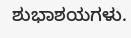ಶುಭಾಶಯಗಳು.